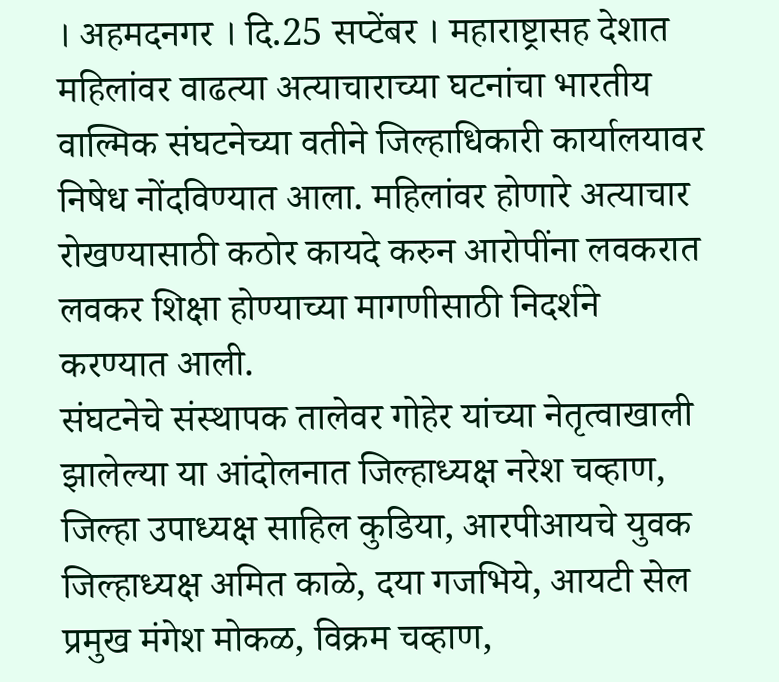। अहमदनगर । दि.25 सप्टेंबर । महाराष्ट्रासह देशात महिलांवर वाढत्या अत्याचाराच्या घटनांचा भारतीय वाल्मिक संघटनेच्या वतीने जिल्हाधिकारी कार्यालयावर निषेध नोंदविण्यात आला. महिलांवर होणारे अत्याचार रोखण्यासाठी कठोर कायदे करुन आरोपींना लवकरात लवकर शिक्षा होण्याच्या मागणीसाठी निदर्शने करण्यात आली.
संघटनेचे संस्थापक तालेवर गोहेर यांच्या नेतृत्वाखाली झालेल्या या आंदोलनात जिल्हाध्यक्ष नरेश चव्हाण, जिल्हा उपाध्यक्ष साहिल कुडिया, आरपीआयचे युवक जिल्हाध्यक्ष अमित काळे, दया गजभिये, आयटी सेल प्रमुख मंगेश मोकळ, विक्रम चव्हाण,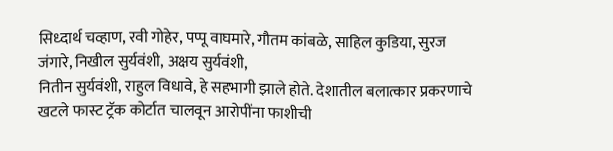सिध्दार्थ चव्हाण, रवी गोहेर, पप्पू वाघमारे, गौतम कांबळे, साहिल कुडिया, सुरज जंगारे, निखील सुर्यवंशी, अक्षय सुर्यवंशी,
नितीन सुर्यवंशी, राहुल विधावे, हे सहभागी झाले होते. देशातील बलात्कार प्रकरणाचे खटले फास्ट ट्रॅक कोर्टात चालवून आरोपींना फाशीची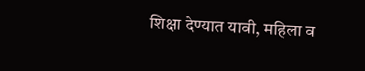शिक्षा देण्यात यावी, महिला व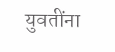युवतींना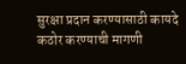सुरक्षा प्रदान करण्यासाठी कायदे कठोर करण्याची मागणी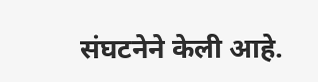संघटनेने केली आहे.